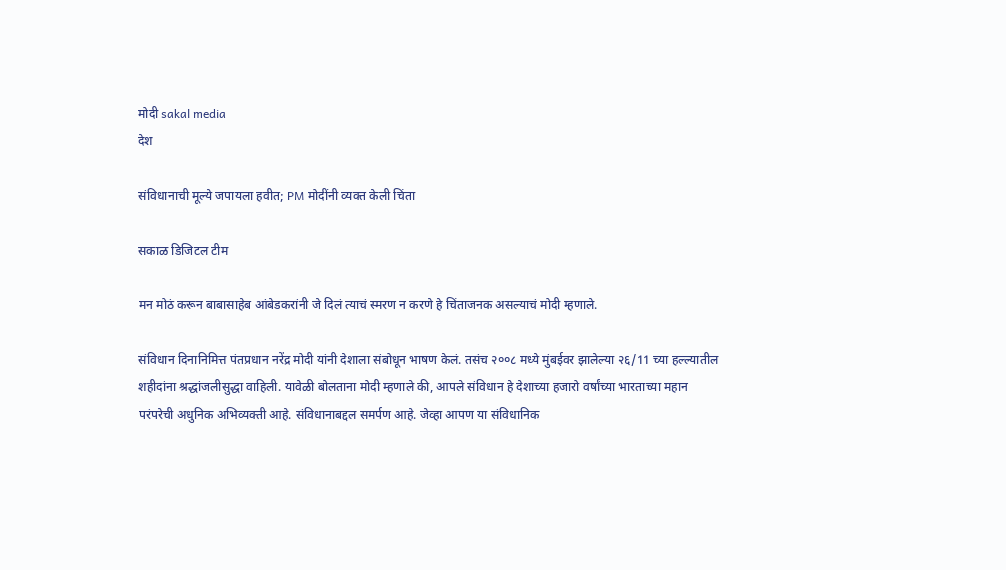मोदी sakal media
देश

संविधानाची मूल्ये जपायला हवीत; PM मोदींनी व्यक्त केली चिंता

सकाळ डिजिटल टीम

मन मोठं करून बाबासाहेब आंबेडकरांनी जे दिलं त्याचं स्मरण न करणे हे चिंताजनक असल्याचं मोदी म्हणाले.

संविधान दिनानिमित्त पंतप्रधान नरेंद्र मोदी यांनी देशाला संबोधून भाषण केलं. तसंच २००८ मध्ये मुंबईवर झालेल्या २६/11 च्या हल्ल्यातील शहीदांना श्रद्धांजलीसुद्धा वाहिली. यावेळी बोलताना मोदी म्हणाले की, आपले संविधान हे देशाच्या हजारो वर्षांच्या भारताच्या महान परंपरेची अधुनिक अभिव्यक्ती आहे. संविधानाबद्दल समर्पण आहे. जेव्हा आपण या संविधानिक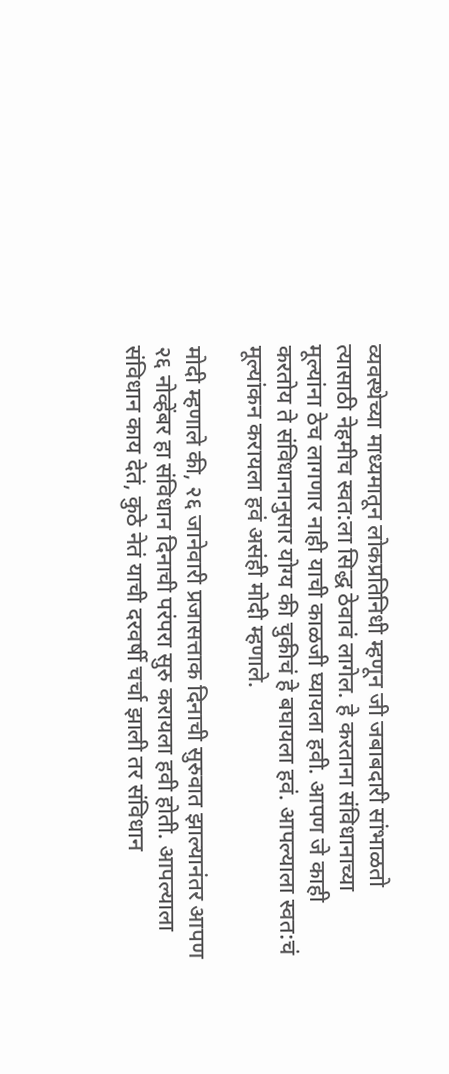व्यवस्थेच्या माध्यमातून लोकप्रतिनिधी म्हणून जी जबाबदारी सांभाळतो त्यासाठी नेहमीच स्वत:ला सिद्ध ठेवावं लागेल. हे करताना संविधानाच्या मूल्यांना ठेच लागणार नाही याची काळजी घ्यायला हवी. आपण जे काही करतोय ते संविधानानुसार योग्य की चुकीचं हे बघायला हवं. आपल्याला स्वत:चं मूल्यांकन करायला हवं असंही मोदी म्हणाले.

मोदी म्हणाले की, २६ जानेवारी प्रजासत्ताक दिनाची सुरुवात झाल्यानंतर आपण २६ नोव्हेंबर हा संविधान दिनाची परंपरा सुरु करायला हवी होती. आपल्याला संविधान काय देतं, कुठे नेतं याची दरवर्षी चर्चा झाली तर संविधान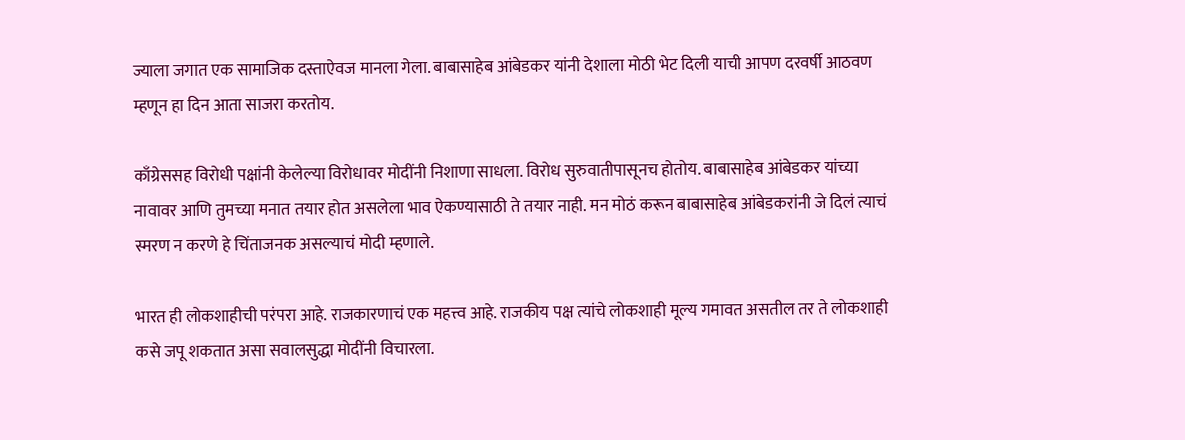ज्याला जगात एक सामाजिक दस्ताऐवज मानला गेला. बाबासाहेब आंबेडकर यांनी देशाला मोठी भेट दिली याची आपण दरवर्षी आठवण म्हणून हा दिन आता साजरा करतोय.

काँग्रेससह विरोधी पक्षांनी केलेल्या विरोधावर मोदींनी निशाणा साधला. विरोध सुरुवातीपासूनच होतोय. बाबासाहेब आंबेडकर यांच्या नावावर आणि तुमच्या मनात तयार होत असलेला भाव ऐकण्यासाठी ते तयार नाही. मन मोठं करून बाबासाहेब आंबेडकरांनी जे दिलं त्याचं स्मरण न करणे हे चिंताजनक असल्याचं मोदी म्हणाले.

भारत ही लोकशाहीची परंपरा आहे. राजकारणाचं एक महत्त्व आहे. राजकीय पक्ष त्यांचे लोकशाही मूल्य गमावत असतील तर ते लोकशाही कसे जपू शकतात असा सवालसुद्धा मोदींनी विचारला.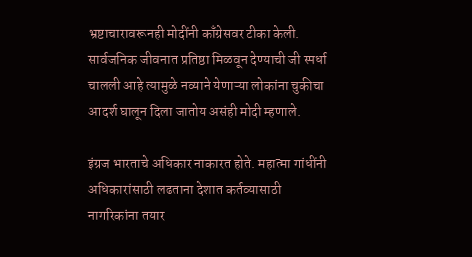भ्रष्टाचारावरूनही मोदींनी काँग्रेसवर टीका केली. सार्वजनिक जीवनात प्रतिष्ठा मिळवून देण्याची जी स्पर्धा चालली आहे त्यामुळे नव्याने येणाऱ्या लोकांना चुकीचा आदर्श घालून दिला जातोय असंही मोदी म्हणाले.

इंग्रज भारताचे अधिकार नाकारत होते. महात्मा गांधींनी अधिकारांसाठी लढताना देशात कर्तव्यासाठी नागरिकांना तयार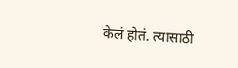केलं होतं. त्यासाठी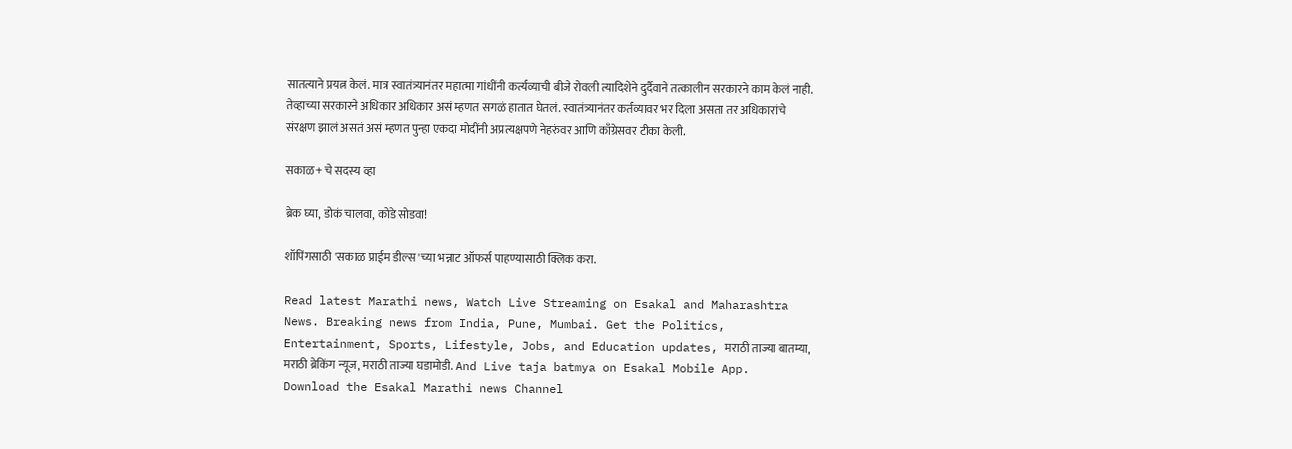सातत्याने प्रयत्न केलं. मात्र स्वातंत्र्यानंतर महात्मा गांधींनी कर्त्यव्याची बीजे रोवली त्यादिशेने दुर्दैवाने तत्कालीन सरकारने काम केलं नाही. तेव्हाच्या सरकारने अधिकार अधिकार असं म्हणत सगळं हातात घेतलं. स्वातंत्र्यानंतर कर्तव्यावर भर दिला असता तर अधिकारांचे संरक्षण झालं असतं असं म्हणत पुन्हा एकदा मोदींनी अप्रत्यक्षपणे नेहरुंवर आणि काँग्रेसवर टीका केली.

सकाळ+ चे सदस्य व्हा

ब्रेक घ्या, डोकं चालवा, कोडे सोडवा!

शॉपिंगसाठी 'सकाळ प्राईम डील्स'च्या भन्नाट ऑफर्स पाहण्यासाठी क्लिक करा.

Read latest Marathi news, Watch Live Streaming on Esakal and Maharashtra News. Breaking news from India, Pune, Mumbai. Get the Politics, Entertainment, Sports, Lifestyle, Jobs, and Education updates, मराठी ताज्या बातम्या, मराठी ब्रेकिंग न्यूज, मराठी ताज्या घडामोडी. And Live taja batmya on Esakal Mobile App. Download the Esakal Marathi news Channel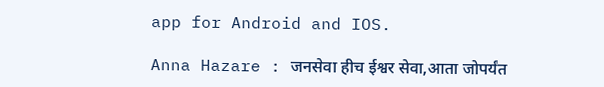app for Android and IOS.

Anna Hazare : जनसेवा हीच ईश्वर सेवा,आता जोपर्यंत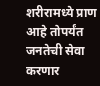शरीरामध्ये प्राण आहे तोपर्यंत जनतेची सेवा करणार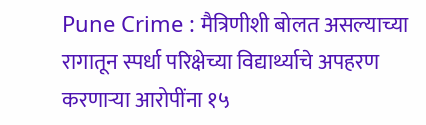Pune Crime : मैत्रिणीशी बोलत असल्याच्या रागातून स्पर्धा परिक्षेच्या विद्यार्थ्याचे अपहरण करणाऱ्या आरोपींना १५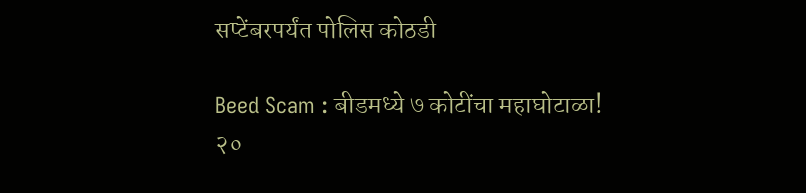सप्टेंबरपर्यंत पोलिस कोठडी

Beed Scam : बीडमध्ये ७ कोटींचा महाघोटाळा! २०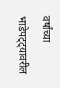वर्षांच्या भाडेपट्ट्यावरील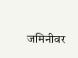जमिनीवर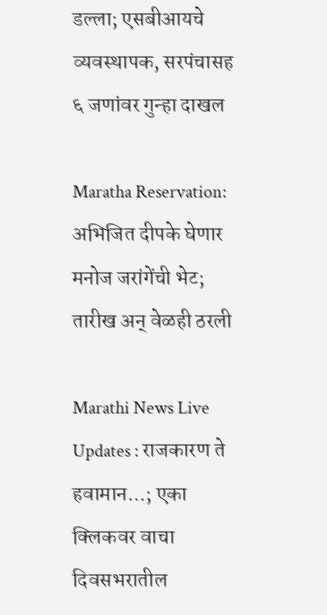डल्ला; एसबीआयचे व्यवस्थापक, सरपंचासह ६ जणांवर गुन्हा दाखल

Maratha Reservation: अभिजित दीपके घेणार मनोज जरांगेंची भेट; तारीख अन् वेळही ठरली

Marathi News Live Updates : राजकारण ते हवामान...; एका क्लिकवर वाचा दिवसभरातील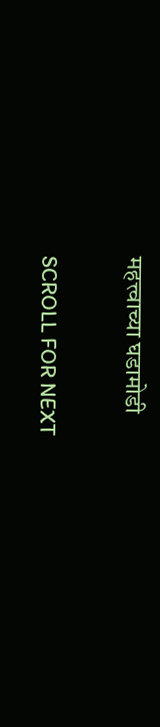महत्त्वाच्या घडामोडी

SCROLL FOR NEXT